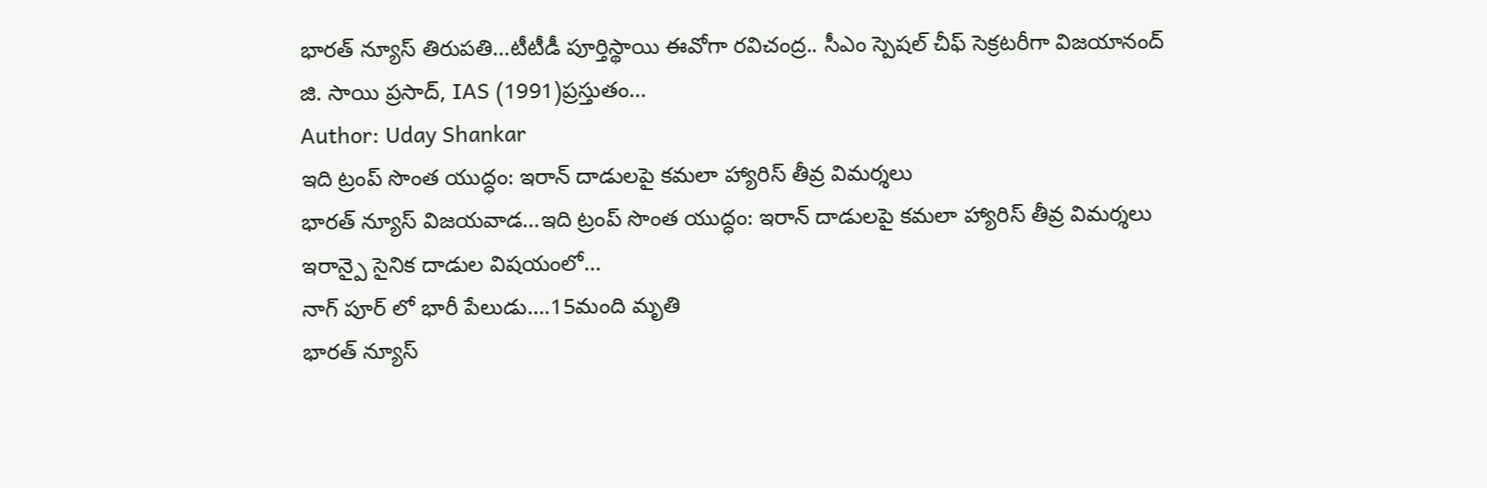భారత్ న్యూస్ తిరుపతి…టీటీడీ పూర్తిస్థాయి ఈవోగా రవిచంద్ర.. సీఎం స్పెషల్ చీఫ్ సెక్రటరీగా విజయానంద్ జి. సాయి ప్రసాద్, IAS (1991)ప్రస్తుతం…
Author: Uday Shankar
ఇది ట్రంప్ సొంత యుద్ధం: ఇరాన్ దాడులపై కమలా హ్యారిస్ తీవ్ర విమర్శలు
భారత్ న్యూస్ విజయవాడ…ఇది ట్రంప్ సొంత యుద్ధం: ఇరాన్ దాడులపై కమలా హ్యారిస్ తీవ్ర విమర్శలు ఇరాన్పై సైనిక దాడుల విషయంలో…
నాగ్ పూర్ లో భారీ పేలుడు….15మంది మృతి
భారత్ న్యూస్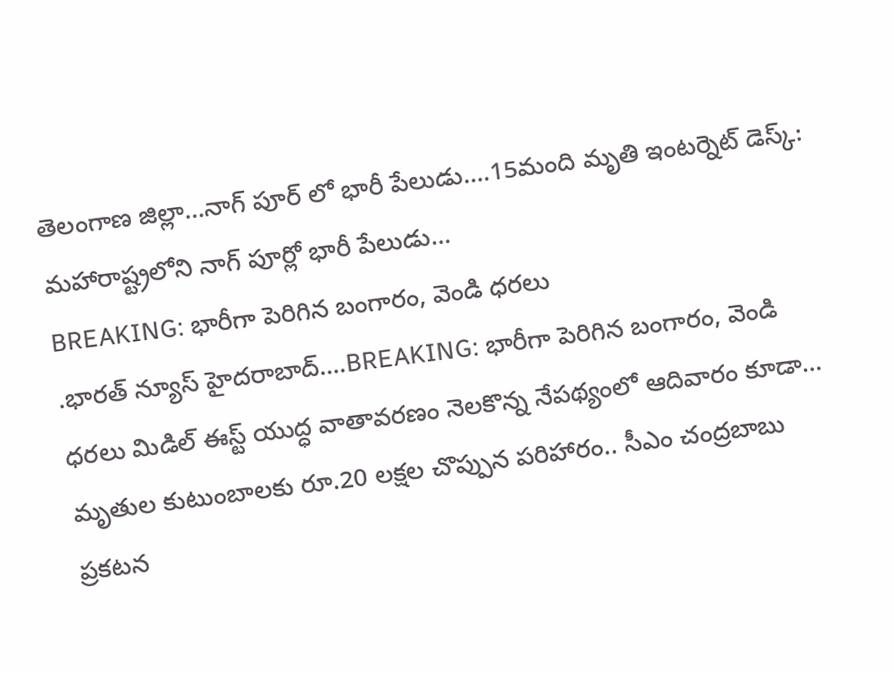తెలంగాణ జిల్లా…నాగ్ పూర్ లో భారీ పేలుడు….15మంది మృతి ఇంటర్నెట్ డెస్క్: మహారాష్ట్రలోని నాగ్ పూర్లో భారీ పేలుడు…
BREAKING: భారీగా పెరిగిన బంగారం, వెండి ధరలు
.భారత్ న్యూస్ హైదరాబాద్….BREAKING: భారీగా పెరిగిన బంగారం, వెండి ధరలు మిడిల్ ఈస్ట్ యుద్ధ వాతావరణం నెలకొన్న నేపథ్యంలో ఆదివారం కూడా…
మృతుల కుటుంబాలకు రూ.20 లక్షల చొప్పున పరిహారం.. సీఎం చంద్రబాబు ప్రకటన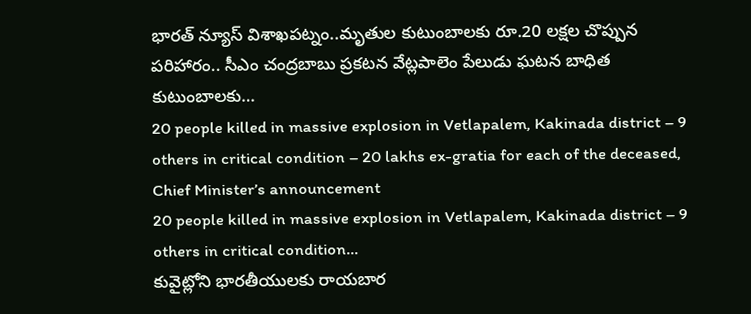భారత్ న్యూస్ విశాఖపట్నం..మృతుల కుటుంబాలకు రూ.20 లక్షల చొప్పున పరిహారం.. సీఎం చంద్రబాబు ప్రకటన వేట్లపాలెం పేలుడు ఘటన బాధిత కుటుంబాలకు…
20 people killed in massive explosion in Vetlapalem, Kakinada district – 9 others in critical condition – 20 lakhs ex-gratia for each of the deceased, Chief Minister’s announcement
20 people killed in massive explosion in Vetlapalem, Kakinada district – 9 others in critical condition…
కువైట్లోని భారతీయులకు రాయబార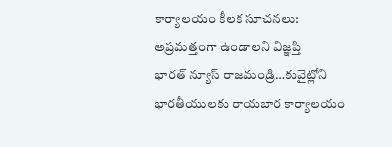కార్యాలయం కీలక సూచనలు: అప్రమత్తంగా ఉండాలని విజ్ఞప్తి
భారత్ న్యూస్ రాజమండ్రి…కువైట్లోని భారతీయులకు రాయబార కార్యాలయం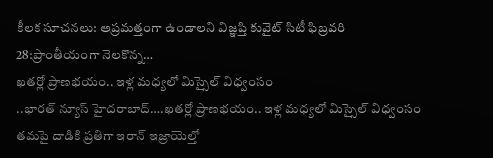కీలక సూచనలు: అప్రమత్తంగా ఉండాలని విజ్ఞప్తి కువైట్ సిటీ ఫిబ్రవరి 28:ప్రాంతీయంగా నెలకొన్న…
ఖతర్లో ప్రాణభయం.. ఇళ్ల మధ్యలో మిస్సైల్ విధ్వంసం
..భారత్ న్యూస్ హైదరాబాద్….ఖతర్లో ప్రాణభయం.. ఇళ్ల మధ్యలో మిస్సైల్ విధ్వంసం తమపై దాడికి ప్రతిగా ఇరాన్ ఇజ్రాయెల్తో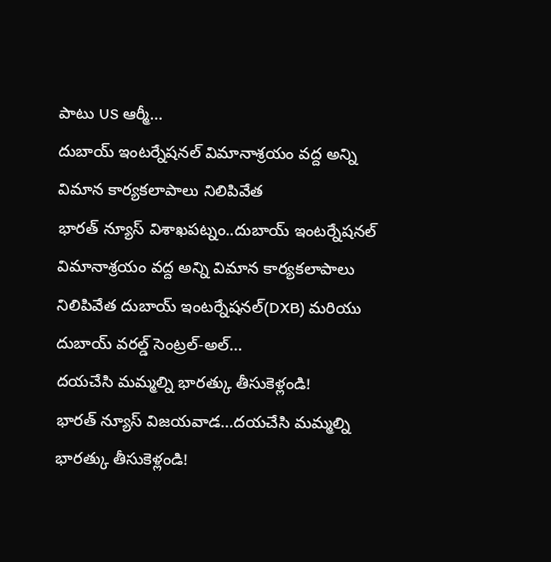పాటు US ఆర్మీ…
దుబాయ్ ఇంటర్నేషనల్ విమానాశ్రయం వద్ద అన్ని విమాన కార్యకలాపాలు నిలిపివేత
భారత్ న్యూస్ విశాఖపట్నం..దుబాయ్ ఇంటర్నేషనల్ విమానాశ్రయం వద్ద అన్ని విమాన కార్యకలాపాలు నిలిపివేత దుబాయ్ ఇంటర్నేషనల్(DXB) మరియు దుబాయ్ వరల్డ్ సెంట్రల్-అల్…
దయచేసి మమ్మల్ని భారత్కు తీసుకెళ్లండి!
భారత్ న్యూస్ విజయవాడ…దయచేసి మమ్మల్ని భారత్కు తీసుకెళ్లండి!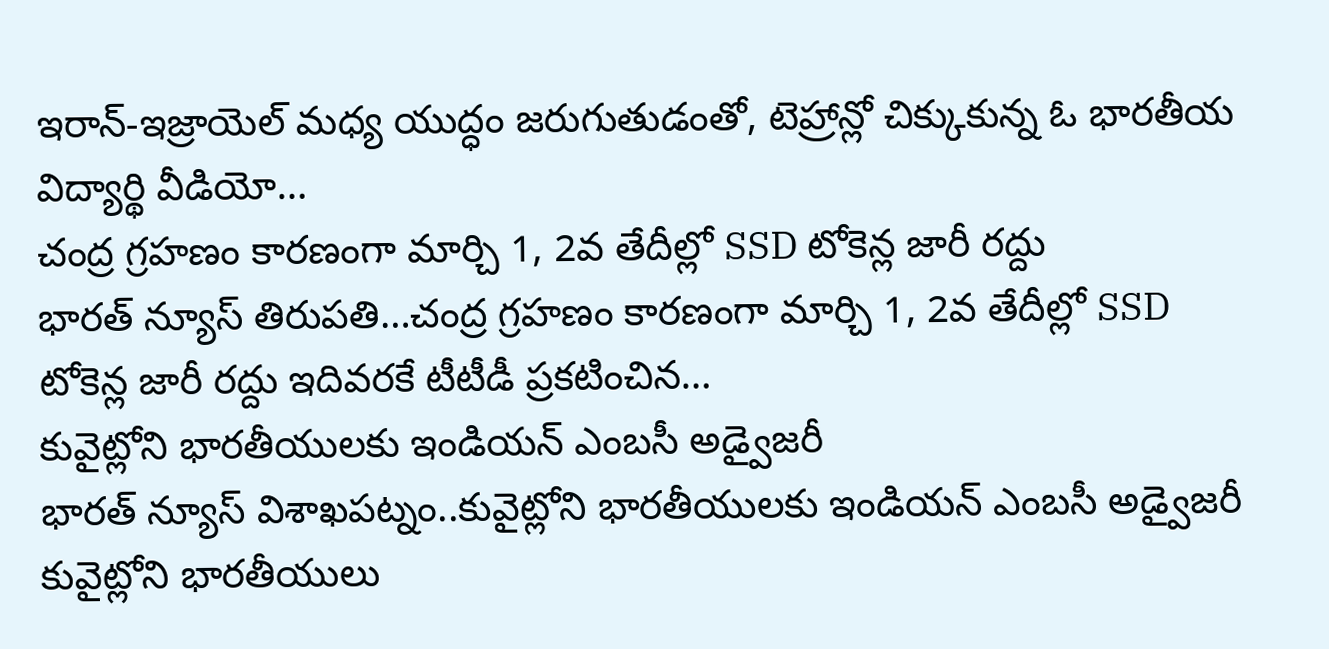ఇరాన్-ఇజ్రాయెల్ మధ్య యుద్ధం జరుగుతుడంతో, టెహ్రాన్లో చిక్కుకున్న ఓ భారతీయ విద్యార్థి వీడియో…
చంద్ర గ్రహణం కారణంగా మార్చి 1, 2వ తేదీల్లో SSD టోకెన్ల జారీ రద్దు
భారత్ న్యూస్ తిరుపతి…చంద్ర గ్రహణం కారణంగా మార్చి 1, 2వ తేదీల్లో SSD టోకెన్ల జారీ రద్దు ఇదివరకే టీటీడీ ప్రకటించిన…
కువైట్లోని భారతీయులకు ఇండియన్ ఎంబసీ అడ్వైజరీ
భారత్ న్యూస్ విశాఖపట్నం..కువైట్లోని భారతీయులకు ఇండియన్ ఎంబసీ అడ్వైజరీ కువైట్లోని భారతీయులు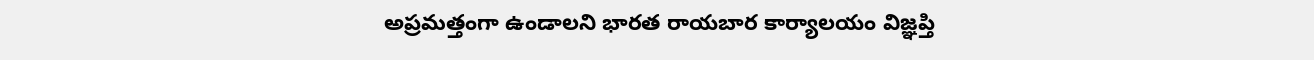అప్రమత్తంగా ఉండాలని భారత రాయబార కార్యాలయం విజ్ఞప్తి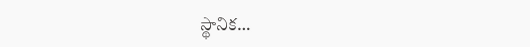స్థానిక…